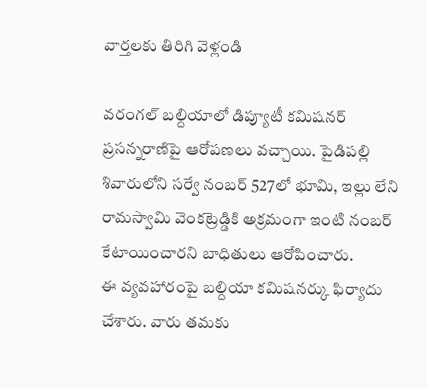వార్తలకు తిరిగి వెళ్లండి

వరంగల్ బల్దియాలో డిప్యూటీ కమిషనర్ ప్రసన్నరాణిపై ఆరోపణలు వచ్చాయి. పైడిపల్లి శివారులోని సర్వే నంబర్ 527లో భూమి, ఇల్లు లేని రామస్వామి వెంకట్రెడ్డికి అక్రమంగా ఇంటి నంబర్ కేటాయించారని బాధితులు ఆరోపించారు.
ఈ వ్యవహారంపై బల్దియా కమిషనర్కు ఫిర్యాదు చేశారు. వారు తమకు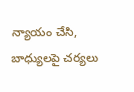న్యాయం చేసి, బాధ్యులపై చర్యలు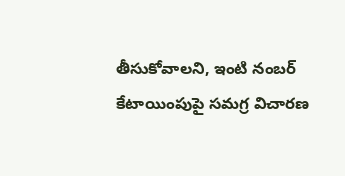తీసుకోవాలని, ఇంటి నంబర్ కేటాయింపుపై సమగ్ర విచారణ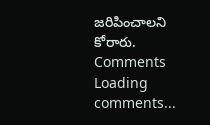జరిపించాలని కోరారు.
Comments
Loading comments...